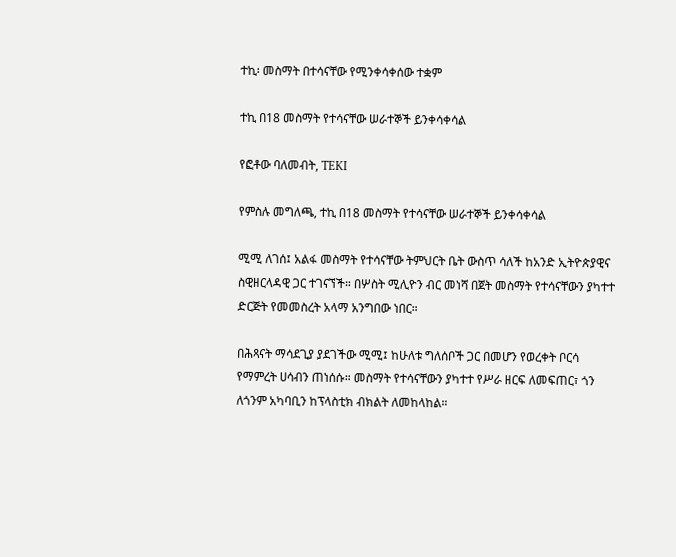ተኪ፡ መስማት በተሳናቸው የሚንቀሳቀሰው ተቋም

ተኪ በ18 መስማት የተሳናቸው ሠራተኞች ይንቀሳቀሳል

የፎቶው ባለመብት, TEKI

የምስሉ መግለጫ, ተኪ በ18 መስማት የተሳናቸው ሠራተኞች ይንቀሳቀሳል

ሚሚ ለገሰ፤ አልፋ መስማት የተሳናቸው ትምህርት ቤት ውስጥ ሳለች ከአንድ ኢትዮጵያዊና ስዊዘርላዳዊ ጋር ተገናኘች። በሦስት ሚሊዮን ብር መነሻ በጀት መስማት የተሳናቸውን ያካተተ ድርጅት የመመስረት አላማ አንግበው ነበር።

በሕጻናት ማሳደጊያ ያደገችው ሚሚ፤ ከሁለቱ ግለሰቦች ጋር በመሆን የወረቀት ቦርሳ የማምረት ሀሳብን ጠነሰሱ። መስማት የተሳናቸውን ያካተተ የሥራ ዘርፍ ለመፍጠር፣ ጎን ለጎንም አካባቢን ከፕላስቲክ ብክልት ለመከላከል።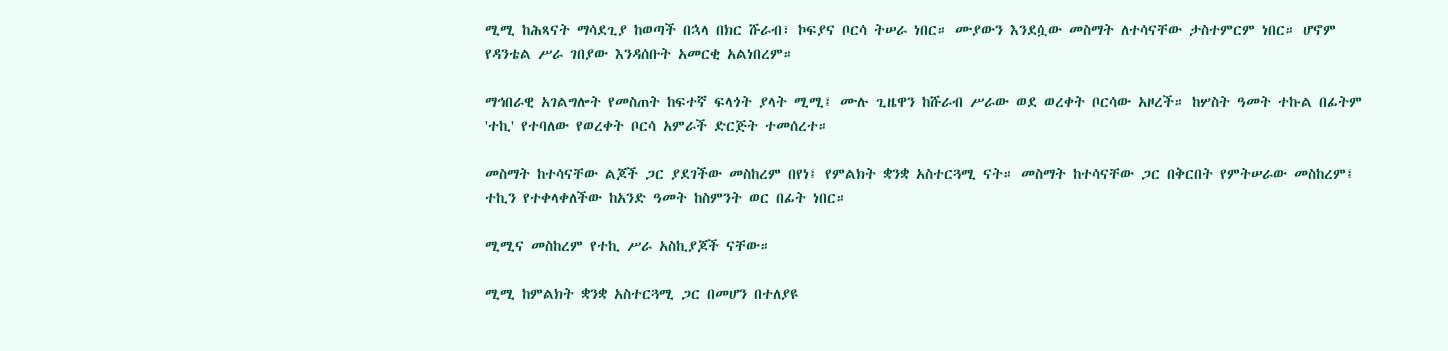ሚሚ ከሕጻናት ማሳደጊያ ከወጣች በኋላ በክር ሹራብ፣ ኮፍያና ቦርሳ ትሠራ ነበር። ሙያውን እንደሷው መስማት ለተሳናቸው ታስተምርም ነበር። ሆኖም የዳንቴል ሥራ ገበያው እንዳሰቡት አመርቂ አልነበረም።

ማኅበራዊ አገልግሎት የመስጠት ከፍተኛ ፍላጎት ያላት ሚሚ፤ ሙሉ ጊዜዋን ከሹራብ ሥራው ወደ ወረቀት ቦርሳው አዞረች። ከሦስት ዓመት ተኩል በፊትም 'ተኪ' የተባለው የወረቀት ቦርሳ አምራች ድርጅት ተመሰረተ።

መስማት ከተሳናቸው ልጆች ጋር ያደገችው መስከረም በየነ፤ የምልክት ቋንቋ አስተርጓሚ ናት። መስማት ከተሳናቸው ጋር በቅርበት የምትሠራው መስከረም፤ ተኪን የተቀላቀለችው ከአንድ ዓመት ከስምንት ወር በፊት ነበር።

ሚሚና መስከረም የተኪ ሥራ አስኪያጆች ናቸው።

ሚሚ ከምልክት ቋንቋ አስተርጓሚ ጋር በመሆን በተለያዩ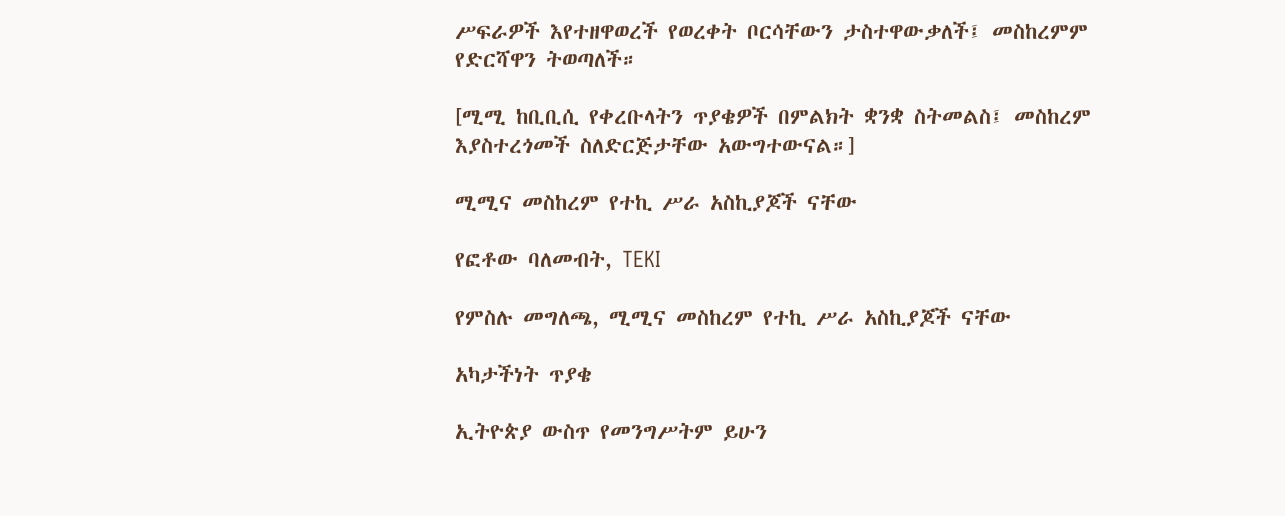ሥፍራዎች እየተዘዋወረች የወረቀት ቦርሳቸውን ታስተዋውቃለች፤ መስከረምም የድርሻዋን ትወጣለች።

[ሚሚ ከቢቢሲ የቀረቡላትን ጥያቄዎች በምልክት ቋንቋ ስትመልስ፤ መስከረም እያስተረጎመች ስለድርጅታቸው አውግተውናል።]

ሚሚና መስከረም የተኪ ሥራ አስኪያጆች ናቸው

የፎቶው ባለመብት, TEKI

የምስሉ መግለጫ, ሚሚና መስከረም የተኪ ሥራ አስኪያጆች ናቸው

አካታችነት ጥያቄ

ኢትዮጵያ ውስጥ የመንግሥትም ይሁን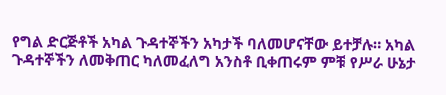የግል ድርጅቶች አካል ጉዳተኞችን አካታች ባለመሆናቸው ይተቻሉ። አካል ጉዳተኞችን ለመቅጠር ካለመፈለግ አንስቶ ቢቀጠሩም ምቹ የሥራ ሁኔታ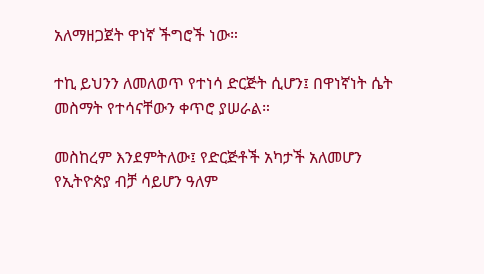አለማዘጋጀት ዋነኛ ችግሮች ነው።

ተኪ ይህንን ለመለወጥ የተነሳ ድርጅት ሲሆን፤ በዋነኛነት ሴት መስማት የተሳናቸውን ቀጥሮ ያሠራል።

መስከረም እንደምትለው፤ የድርጅቶች አካታች አለመሆን የኢትዮጵያ ብቻ ሳይሆን ዓለም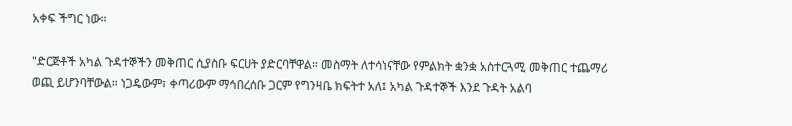አቀፍ ችግር ነው።

"ድርጅቶች አካል ጉዳተኞችን መቅጠር ሲያስቡ ፍርሀት ያድርባቸዋል። መስማት ለተሳነናቸው የምልክት ቋንቋ አስተርጓሚ መቅጠር ተጨማሪ ወጪ ይሆንባቸውል። ነጋዴውም፣ ቀጣሪውም ማኅበረሰቡ ጋርም የግንዛቤ ክፍትተ አለ፤ አካል ጉዳተኞች እንደ ጉዳት አልባ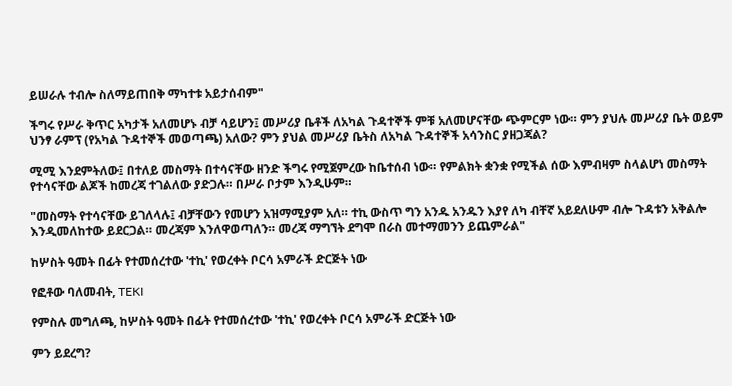ይሠራሉ ተብሎ ስለማይጠበቅ ማካተቱ አይታሰብም"

ችግሩ የሥራ ቅጥር አካታች አለመሆኑ ብቻ ሳይሆን፤ መሥሪያ ቤቶች ለአካል ጉዳተኞች ምቹ አለመሆናቸው ጭምርም ነው። ምን ያህሉ መሥሪያ ቤት ወይም ህንፃ ራምፕ (የአካል ጉዳተኞች መወጣጫ) አለው? ምን ያህል መሥሪያ ቤትስ ለአካል ጉዳተኞች አሳንስር ያዘጋጃል?

ሚሚ እንደምትለው፤ በተለይ መስማት በተሳናቸው ዘንድ ችግሩ የሚጀምረው ከቤተሰብ ነው። የምልክት ቋንቋ የሚችል ሰው እምብዛም ስላልሆነ መስማት የተሳናቸው ልጆች ከመረጃ ተገልለው ያድጋሉ። በሥራ ቦታም እንዲሁም።

"መስማት የተሳናቸው ይገለላሉ፤ ብቻቸውን የመሆን አዝማሚያም አለ። ተኪ ውስጥ ግን አንዱ አንዱን እያየ ለካ ብቸኛ አይደለሁም ብሎ ጉዳቱን አቅልሎ እንዲመለከተው ይደርጋል። መረጃም እንለዋወጣለን። መረጃ ማግኘት ደግሞ በራስ መተማመንን ይጨምራል"

ከሦስት ዓመት በፊት የተመሰረተው 'ተኪ' የወረቀት ቦርሳ አምራች ድርጅት ነው

የፎቶው ባለመብት, TEKI

የምስሉ መግለጫ, ከሦስት ዓመት በፊት የተመሰረተው 'ተኪ' የወረቀት ቦርሳ አምራች ድርጅት ነው

ምን ይደረግ?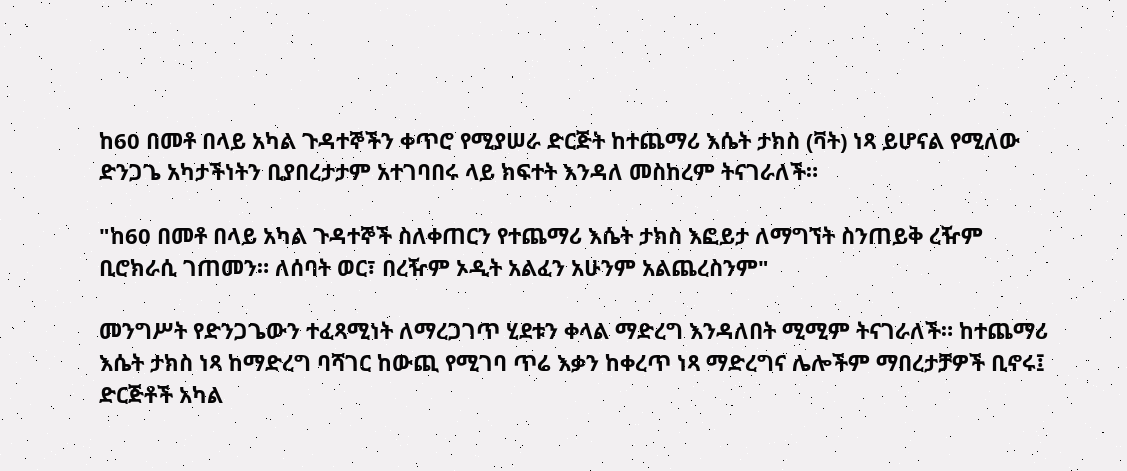ከ60 በመቶ በላይ አካል ጉዳተኞችን ቀጥሮ የሚያሠራ ድርጅት ከተጨማሪ እሴት ታክስ (ቫት) ነጻ ይሆናል የሚለው ድንጋጌ አካታችነትን ቢያበረታታም አተገባበሩ ላይ ክፍተት እንዳለ መስከረም ትናገራለች።

"ከ60 በመቶ በላይ አካል ጉዳተኞች ስለቀጠርን የተጨማሪ እሴት ታክስ እፎይታ ለማግኘት ስንጠይቅ ረዥም ቢሮክራሲ ገጠመን። ለሰባት ወር፣ በረዥም ኦዲት አልፈን አሁንም አልጨረስንም"

መንግሥት የድንጋጌውን ተፈጻሚነት ለማረጋገጥ ሂደቱን ቀላል ማድረግ እንዳለበት ሚሚም ትናገራለች። ከተጨማሪ እሴት ታክስ ነጻ ከማድረግ ባሻገር ከውጪ የሚገባ ጥሬ እቃን ከቀረጥ ነጻ ማድረግና ሌሎችም ማበረታቻዎች ቢኖሩ፤ ድርጅቶች አካል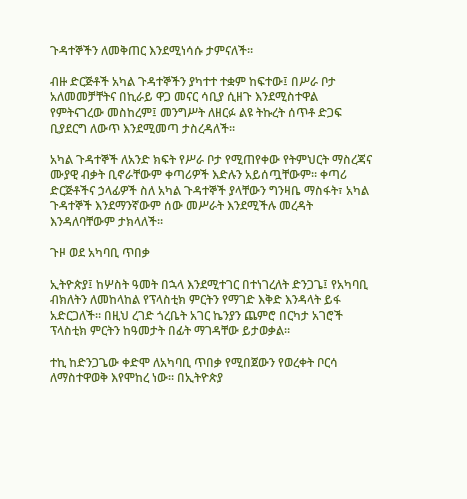ጉዳተኞችን ለመቅጠር እንደሚነሳሱ ታምናለች።

ብዙ ድርጅቶች አካል ጉዳተኞችን ያካተተ ተቋም ከፍተው፤ በሥራ ቦታ አለመመቻቸትና በኪራይ ዋጋ መናር ሳቢያ ሲዘጉ እንደሚስተዋል የምትናገረው መስከረም፤ መንግሥት ለዘርፉ ልዩ ትኩረት ሰጥቶ ድጋፍ ቢያደርግ ለውጥ እንደሚመጣ ታስረዳለች።

አካል ጉዳተኞች ለአንድ ክፍት የሥራ ቦታ የሚጠየቀው የትምህርት ማስረጃና ሙያዊ ብቃት ቢኖራቸውም ቀጣሪዎች እድሉን አይሰጧቸውም። ቀጣሪ ድርጅቶችና ኃላፊዎች ስለ አካል ጉዳተኞች ያላቸውን ግንዛቤ ማስፋት፣ አካል ጉዳተኞች እንደማንኛውም ሰው መሥራት እንደሚችሉ መረዳት እንዳለባቸውም ታክላለች።

ጉዞ ወደ አካባቢ ጥበቃ

ኢትዮጵያ፤ ከሦስት ዓመት በኋላ እንደሚተገር በተነገረለት ድንጋጌ፤ የአካባቢ ብክለትን ለመከላከል የፕላስቲክ ምርትን የማገድ እቅድ እንዳላት ይፋ አድርጋለች። በዚህ ረገድ ጎረቤት አገር ኬንያን ጨምሮ በርካታ አገሮች ፕላስቲክ ምርትን ከዓመታት በፊት ማገዳቸው ይታወቃል።

ተኪ ከድንጋጌው ቀድሞ ለአካባቢ ጥበቃ የሚበጀውን የወረቀት ቦርሳ ለማስተዋወቅ እየሞከረ ነው። በኢትዮጵያ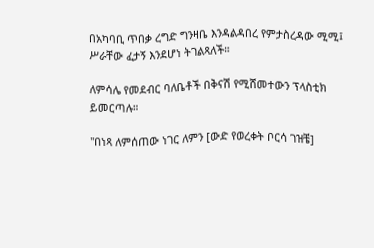በአካባቢ ጥበቃ ረግድ ግንዛቤ እንዳልዳበረ የምታስረዳው ሚሚ፤ ሥራቸው ፈታኝ እንደሆነ ትገልጻለች።

ለምሳሌ የመደብር ባለቤቶች በቅናሽ የሚሸመተውን ፕላስቲክ ይመርጣሉ።

"በነጻ ለምሰጠው ነገር ለምን [ውድ የወረቀት ቦርሳ ገዝቼ]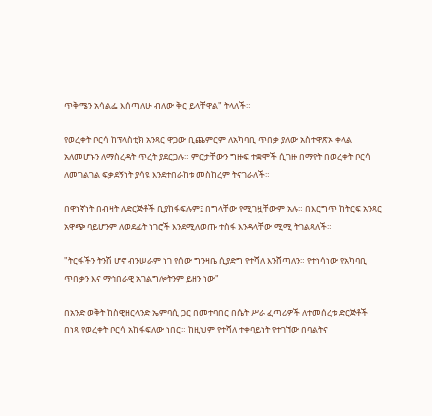ጥቅሜን አሳልፌ እሰጣለሁ ብለው ቅር ይላቸዋል" ትላለች።

የወረቀት ቦርሳ ከፕላስቲክ አንጻር ዋጋው ቢጨምርም ለአካባቢ ጥበቃ ያለው አስተዋጽኦ ቀላል አለመሆኑን ለማስረዳት ጥረት ያደርጋሉ። ምርታቸውን ግዙፍ ተቋሞች ሲገዙ በማየት በወረቀት ቦርሳ ለመገልገል ፍቃደኝነት ያሳዩ እንደተበራከቱ መስከረም ትናገራለች።

በዋነኛነት በብዛት ለድርጅቶች ቢያከፋፍሉም፤ በግላቸው የሚገዟቸውም አሉ። በእርግጥ ከትርፍ አንጻር አዋጭ ባይሆንም ለወደፊት ነገሮች እንደሚለወጡ ተስፋ እንዳላቸው ሚሚ ትገልጻለች።

"ትርፋችን ትንሽ ሆኖ ብንሠራም ነገ የሰው ግንዛቤ ሲያድግ የተሻለ እንሸጣለን። የተነሳነው የአካባቢ ጥበቃን እና ማኅበራዊ አገልግሎትንም ይዘን ነው"

በአንድ ወቅት ከስዊዘርላንድ ኤምባሲ ጋር በመተባበር በሴት ሥራ ፈጣሪዎች ለተመሰረቱ ድርጅቶች በነጻ የወረቀት ቦርሳ አከፋፍለው ነበር። ከዚህም የተሻለ ተቀባይነት የተገኘው በባልትና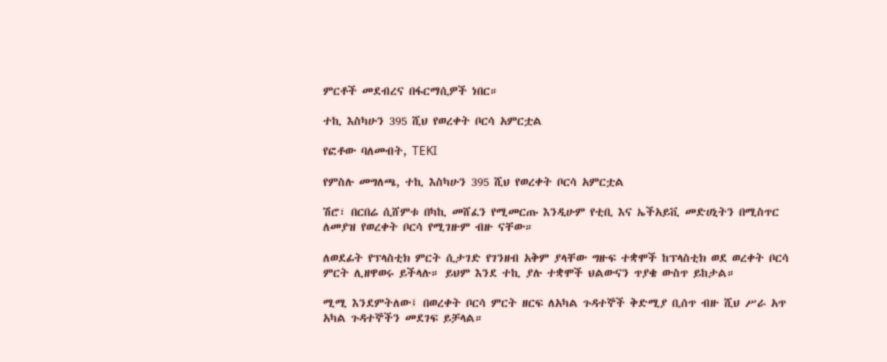ምርቶች መደብረና በፋርማሲዎች ነበር።

ተኪ እስካሁን 395 ሺህ የወረቀት ቦርሳ አምርቷል

የፎቶው ባለመብት, TEKI

የምስሉ መግለጫ, ተኪ እስካሁን 395 ሺህ የወረቀት ቦርሳ አምርቷል

ሽሮ፣ በርበሬ ሲሸምቱ በካኪ መሸፈን የሚመርጡ እንዲሁም የቲቢ እና ኤችአይቪ መድሀኒትን በሚስጥር ለመያዝ የወረቀት ቦርሳ የሚገዙም ብዙ ናቸው።

ለወደፊት የፕላስቲክ ምርት ሲታገድ የገንዘብ አቅም ያላቸው ግዙፍ ተቋሞች ከፕላስቲክ ወደ ወረቀት ቦርሳ ምርት ሊዘዋወሩ ይችላሉ። ይህም እንደ ተኪ ያሉ ተቋሞች ህልውናን ጥያቄ ውስጥ ይከታል።

ሚሚ እንደምትለው፤ በወረቀት ቦርሳ ምርት ዘርፍ ለአካል ጉዳተኞች ቅድሚያ ቢሰጥ ብዙ ሺህ ሥራ አጥ አካል ጉዳተኞችን መደገፍ ይቻላል።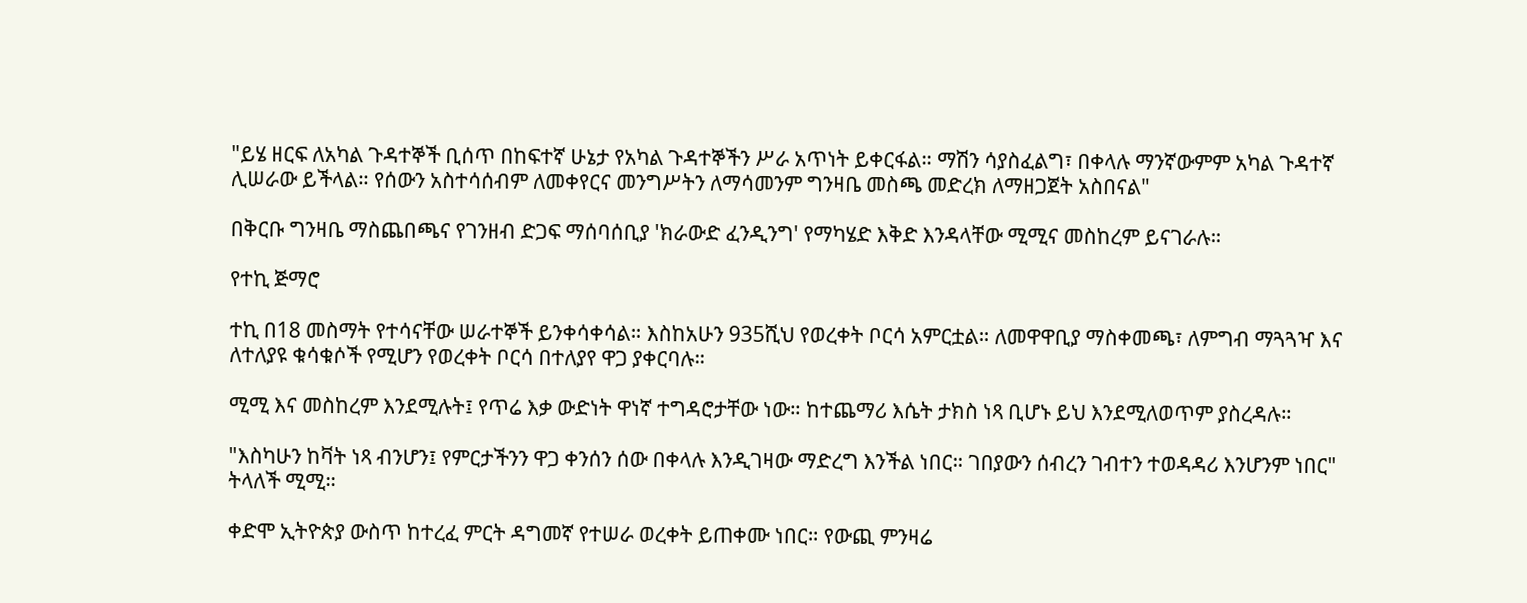"ይሄ ዘርፍ ለአካል ጉዳተኞች ቢሰጥ በከፍተኛ ሁኔታ የአካል ጉዳተኞችን ሥራ አጥነት ይቀርፋል። ማሽን ሳያስፈልግ፣ በቀላሉ ማንኛውምም አካል ጉዳተኛ ሊሠራው ይችላል። የሰውን አስተሳሰብም ለመቀየርና መንግሥትን ለማሳመንም ግንዛቤ መስጫ መድረክ ለማዘጋጀት አስበናል"

በቅርቡ ግንዛቤ ማስጨበጫና የገንዘብ ድጋፍ ማሰባሰቢያ 'ክራውድ ፈንዲንግ' የማካሄድ እቅድ እንዳላቸው ሚሚና መስከረም ይናገራሉ።

የተኪ ጅማሮ

ተኪ በ18 መስማት የተሳናቸው ሠራተኞች ይንቀሳቀሳል። እስከአሁን 935ሺህ የወረቀት ቦርሳ አምርቷል። ለመዋዋቢያ ማስቀመጫ፣ ለምግብ ማጓጓዣ እና ለተለያዩ ቁሳቁሶች የሚሆን የወረቀት ቦርሳ በተለያየ ዋጋ ያቀርባሉ።

ሚሚ እና መስከረም እንደሚሉት፤ የጥሬ እቃ ውድነት ዋነኛ ተግዳሮታቸው ነው። ከተጨማሪ እሴት ታክስ ነጻ ቢሆኑ ይህ እንደሚለወጥም ያስረዳሉ።

"እስካሁን ከቫት ነጻ ብንሆን፤ የምርታችንን ዋጋ ቀንሰን ሰው በቀላሉ እንዲገዛው ማድረግ እንችል ነበር። ገበያውን ሰብረን ገብተን ተወዳዳሪ እንሆንም ነበር" ትላለች ሚሚ።

ቀድሞ ኢትዮጵያ ውስጥ ከተረፈ ምርት ዳግመኛ የተሠራ ወረቀት ይጠቀሙ ነበር። የውጪ ምንዛሬ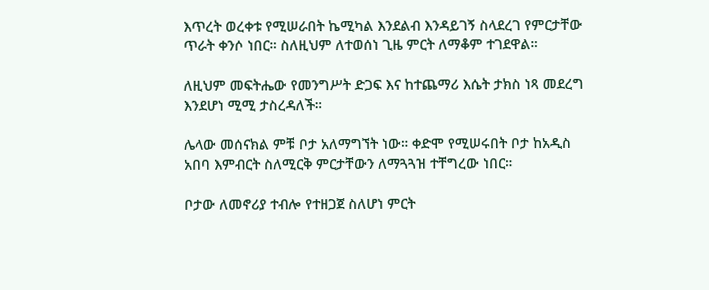እጥረት ወረቀቱ የሚሠራበት ኬሚካል እንደልብ እንዳይገኝ ስላደረገ የምርታቸው ጥራት ቀንሶ ነበር። ስለዚህም ለተወሰነ ጊዜ ምርት ለማቆም ተገደዋል።

ለዚህም መፍትሔው የመንግሥት ድጋፍ እና ከተጨማሪ እሴት ታክስ ነጻ መደረግ እንደሆነ ሚሚ ታስረዳለች።

ሌላው መሰናክል ምቹ ቦታ አለማግኘት ነው። ቀድሞ የሚሠሩበት ቦታ ከአዲስ አበባ እምብርት ስለሚርቅ ምርታቸውን ለማጓጓዝ ተቸግረው ነበር።

ቦታው ለመኖሪያ ተብሎ የተዘጋጀ ስለሆነ ምርት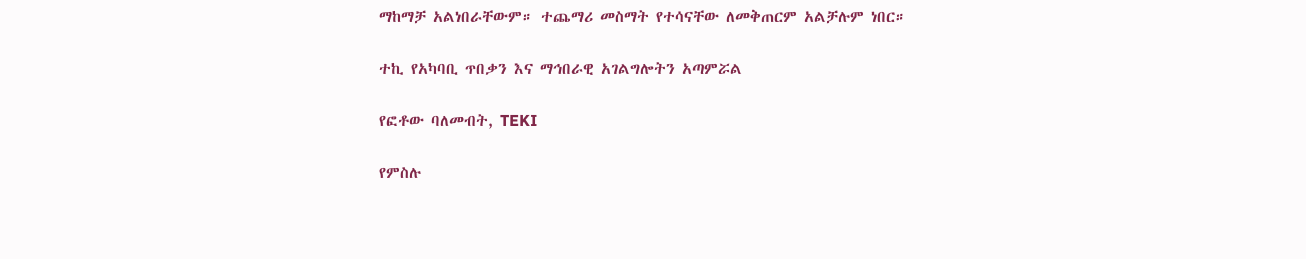ማከማቻ አልነበራቸውም። ተጨማሪ መስማት የተሳናቸው ለመቅጠርም አልቻሉም ነበር።

ተኪ የአካባቢ ጥበቃን እና ማኅበራዊ አገልግሎትን አጣምሯል

የፎቶው ባለመብት, TEKI

የምስሉ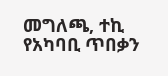መግለጫ, ተኪ የአካባቢ ጥበቃን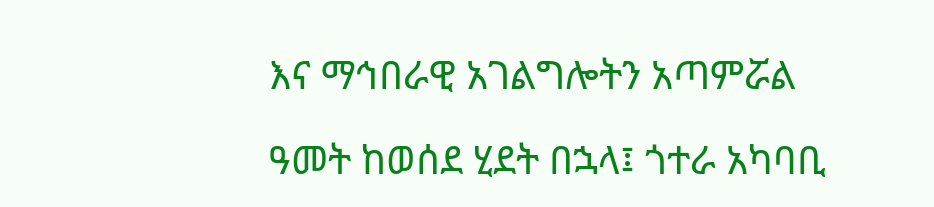እና ማኅበራዊ አገልግሎትን አጣምሯል

ዓመት ከወሰደ ሂደት በኋላ፤ ጎተራ አካባቢ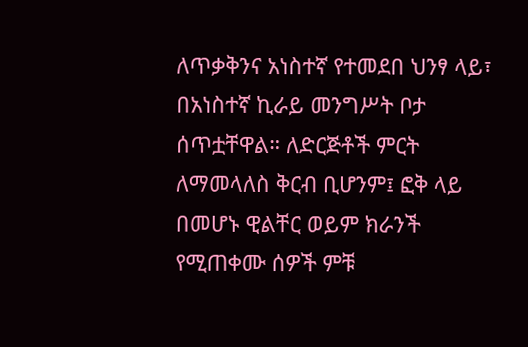ለጥቃቅንና አነስተኛ የተመደበ ህንፃ ላይ፣ በአነስተኛ ኪራይ መንግሥት ቦታ ሰጥቷቸዋል። ለድርጅቶች ምርት ለማመላለስ ቅርብ ቢሆንም፤ ፎቅ ላይ በመሆኑ ዊልቸር ወይም ክራንች የሚጠቀሙ ሰዎች ምቹ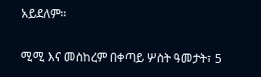አይደለም።

ሚሚ እና መስከረም በቀጣይ ሦስት ዓመታት፣ 5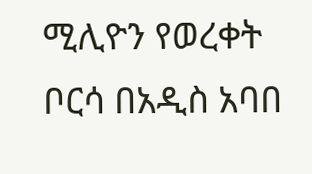ሚሊዮን የወረቀት ቦርሳ በአዲስ አባበ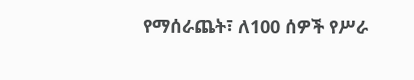የማሰራጨት፣ ለ100 ሰዎች የሥራ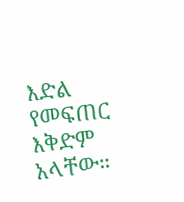እድል የመፍጠር እቅድም አላቸው።